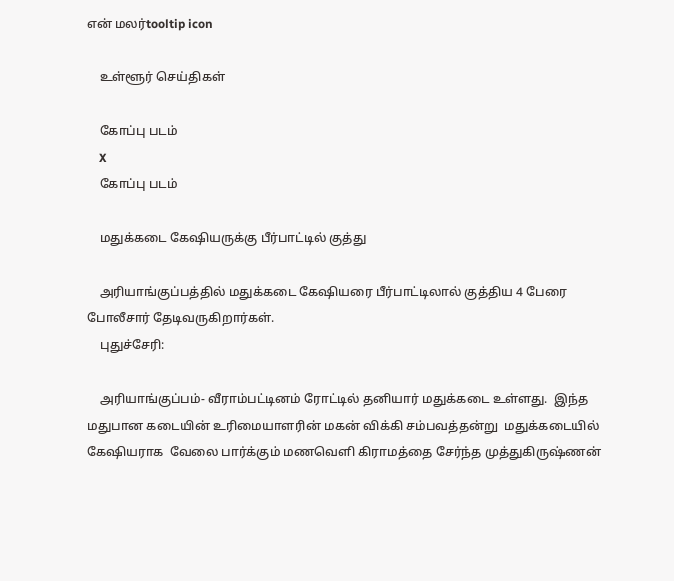என் மலர்tooltip icon

    உள்ளூர் செய்திகள்

    கோப்பு படம்
    X
    கோப்பு படம்

    மதுக்கடை கேஷியருக்கு பீர்பாட்டில் குத்து

    அரியாங்குப்பத்தில் மதுக்கடை கேஷியரை பீர்பாட்டிலால் குத்திய 4 பேரை போலீசார் தேடிவருகிறார்கள்.
    புதுச்சேரி:

    அரியாங்குப்பம்- வீராம்பட்டினம் ரோட்டில் தனியார் மதுக்கடை உள்ளது.  இந்த மதுபான கடையின் உரிமையாளரின் மகன் விக்கி சம்பவத்தன்று  மதுக்கடையில் கேஷியராக  வேலை பார்க்கும் மணவெளி கிராமத்தை சேர்ந்த முத்துகிருஷ்ணன்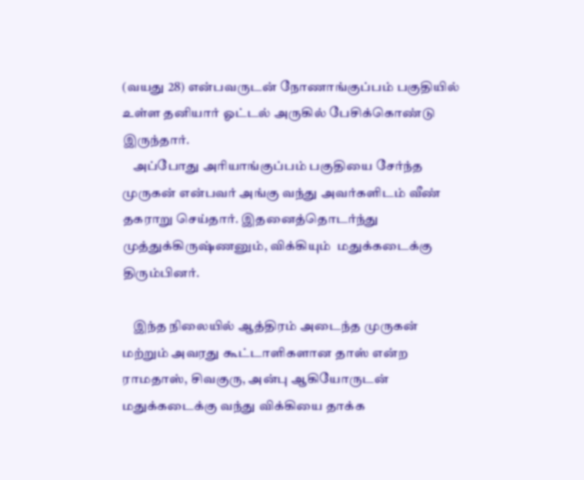(வயது 28) என்பவருடன் நோணாங்குப்பம் பகுதியில் உள்ள தனியார் ஓட்டல் அருகில் பேசிக்கொண்டு இருந்தார்.
    அப்போது அரியாங்குப்பம் பகுதியை சேர்ந்த முருகன் என்பவர் அங்கு வந்து அவர்களிடம் வீண் தகராறு செய்தார். இதனைத்தொடர்ந்து முத்துக்கிருஷ்ணனும், விக்கியும்  மதுக்கடைக்கு திரும்பினர்.

    இந்த நிலையில் ஆத்திரம் அடைந்த முருகன் மற்றும் அவரது கூட்டாளிகளான தாஸ் என்ற ராமதாஸ், சிவகுரு, அன்பு ஆகியோருடன் மதுக்கடைக்கு வந்து விக்கியை தாக்க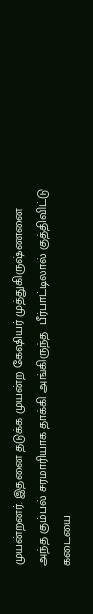முயன்றனர். இதனை தடுக்க முயன்ற கேஷியர் முத்துகிருஷ்ணனை அந்த கும்பல் சரமாரியாக தாக்கி அங்கிருந்த  பீர்பாட்டிலால் குத்திவிட்டு கடையை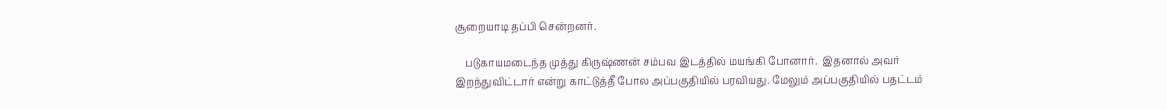சூறையாடி தப்பி சென்றனர்.

    படுகாயமடைந்த முத்து கிருஷ்ணன் சம்பவ இடத்தில் மயங்கி போனார்.  இதனால் அவர்  இறந்துவிட்டார் என்று காட்டுத்தீ போல அப்பகுதியில் பரவியது. மேலும் அப்பகுதியில் பதட்டம்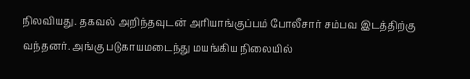நிலவியது. தகவல் அறிந்தவுடன் அரியாங்குப்பம் போலீசார் சம்பவ இடத்திற்கு வந்தனர். அங்கு படுகாயமடைந்து மயங்கிய நிலையில்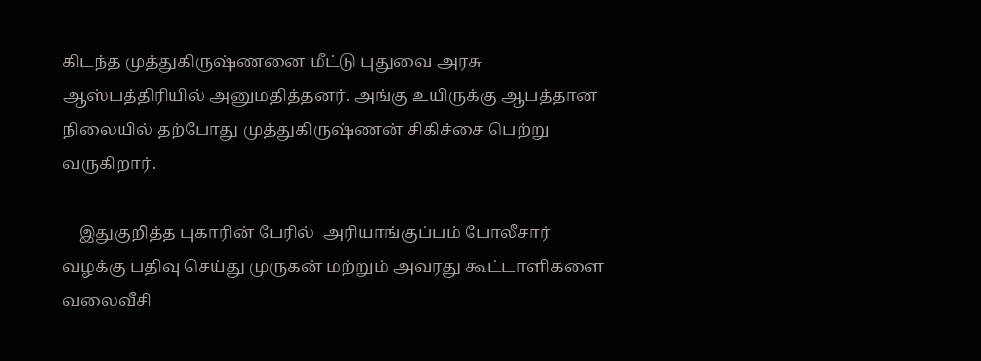கிடந்த முத்துகிருஷ்ணனை மீட்டு புதுவை அரசு ஆஸ்பத்திரியில் அனுமதித்தனர். அங்கு உயிருக்கு ஆபத்தான நிலையில் தற்போது முத்துகிருஷ்ணன் சிகிச்சை பெற்று வருகிறார்.

    இதுகுறித்த புகாரின் பேரில்  அரியாங்குப்பம் போலீசார் வழக்கு பதிவு செய்து முருகன் மற்றும் அவரது கூட்டாளிகளை வலைவீசி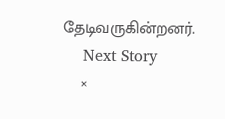தேடிவருகின்றனர்.
    Next Story
    ×